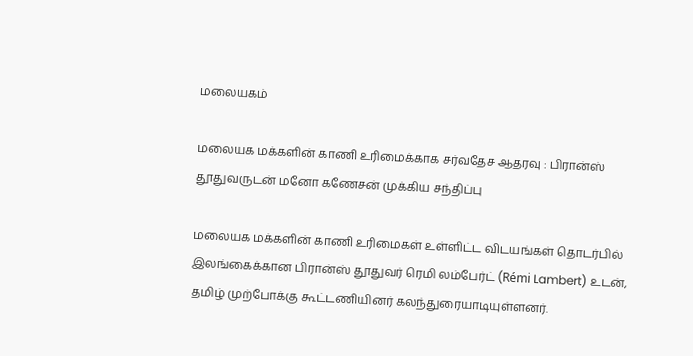மலையகம்

மலையக மக்களின் காணி உரிமைக்காக சர்வதேச ஆதரவு : பிரான்ஸ் தூதுவருடன் மனோ கணேசன் முக்கிய சந்திப்பு

மலையக மக்களின் காணி உரிமைகள் உள்ளிட்ட விடயங்கள் தொடர்பில் இலங்கைக்கான பிரான்ஸ் தூதுவர் ரெமி லம்பேர்ட் (Rémi Lambert) உடன், தமிழ் முற்போக்கு கூட்டணியினர் கலந்துரையாடியுள்ளனர்.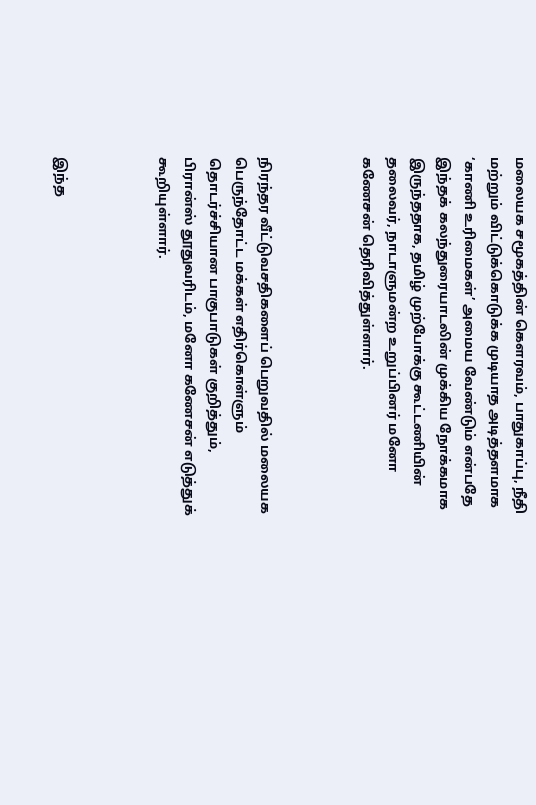மலையக சமூகத்தின் கௌரவம், பாதுகாப்பு, நீதி மற்றும் விட்டுக்கொடுக்க முடியாத அடித்தளமாக ‘காணி உரிமைகள்’ அமைய வேண்டும் என்பதே இந்தக் கலந்துரையாடலின் முக்கிய நோக்கமாக இருந்ததாக, தமிழ் முற்போக்கு கூட்டணியின் தலைவர், நாடாளுமன்ற உறுப்பினர் மனோ கணேசன் தெரிவித்துள்ளார்.



நிரந்தர வீட்டுவசதிகளைப் பெறுவதில் மலையக பெருந்தோட்ட மக்கள் எதிர்கொள்ளும் தொடர்ச்சியான பாகுபாடுகள் குறித்தும், பிரான்ஸ் தூதுவரிடம், மனோ கணேசன் எடுத்துக் கூறியுள்ளார்.



இந்த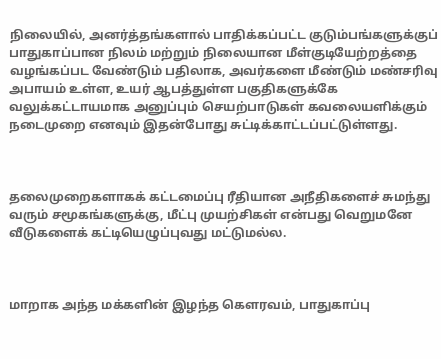நிலையில், அனர்த்தங்களால் பாதிக்கப்பட்ட குடும்பங்களுக்குப் பாதுகாப்பான நிலம் மற்றும் நிலையான மீள்குடியேற்றத்தை வழங்கப்பட வேண்டும் பதிலாக, அவர்களை மீண்டும் மண்சரிவு அபாயம் உள்ள, உயர் ஆபத்துள்ள பகுதிகளுக்கே வலுக்கட்டாயமாக அனுப்பும் செயற்பாடுகள் கவலையளிக்கும் நடைமுறை எனவும் இதன்போது சுட்டிக்காட்டப்பட்டுள்ளது.



தலைமுறைகளாகக் கட்டமைப்பு ரீதியான அநீதிகளைச் சுமந்து வரும் சமூகங்களுக்கு, மீட்பு முயற்சிகள் என்பது வெறுமனே வீடுகளைக் கட்டியெழுப்புவது மட்டுமல்ல.



மாறாக அந்த மக்களின் இழந்த கௌரவம், பாதுகாப்பு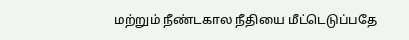மற்றும் நீண்டகால நீதியை மீட்டெடுப்பதே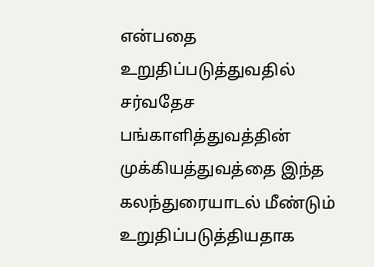என்பதை உறுதிப்படுத்துவதில் சர்வதேச பங்காளித்துவத்தின் முக்கியத்துவத்தை இந்த கலந்துரையாடல் மீண்டும் உறுதிப்படுத்தியதாக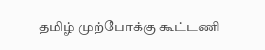தமிழ் முற்போக்கு கூட்டணி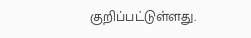குறிப்பட்டுள்ளது.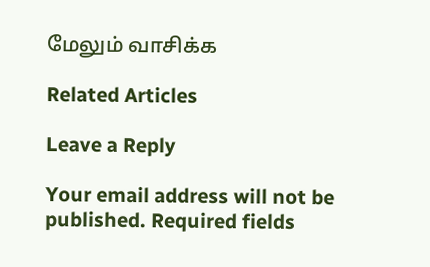மேலும் வாசிக்க

Related Articles

Leave a Reply

Your email address will not be published. Required fields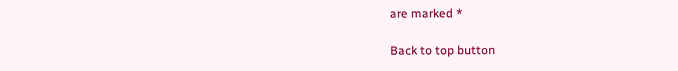are marked *

Back to top button